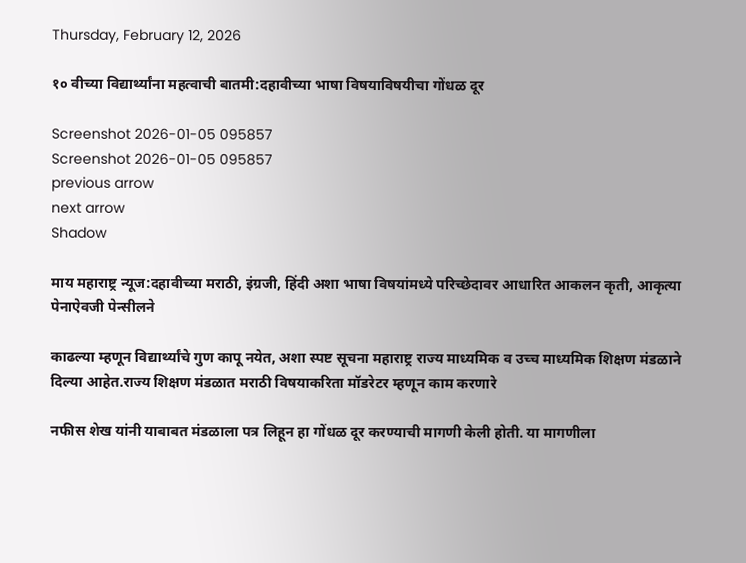Thursday, February 12, 2026

१० वीच्या विद्यार्थ्यांना महत्वाची बातमी:दहावीच्या भाषा विषयाविषयीचा गोंधळ दूर

Screenshot 2026-01-05 095857
Screenshot 2026-01-05 095857
previous arrow
next arrow
Shadow

माय महाराष्ट्र न्यूज:दहावीच्या मराठी, इंग्रजी, हिंदी अशा भाषा विषयांमध्ये परिच्छेदावर आधारित आकलन कृती, आकृत्या पेनाऐवजी पेन्सीलने

काढल्या म्हणून विद्यार्थ्यांचे गुण कापू नयेत, अशा स्पष्ट सूचना महाराष्ट्र राज्य माध्यमिक व उच्च माध्यमिक शिक्षण मंडळाने दिल्या आहेत.राज्य शिक्षण मंडळात मराठी विषयाकरिता मॉडरेटर म्हणून काम करणारे

नफीस शेख यांनी याबाबत मंडळाला पत्र लिहून हा गोंधळ दूर करण्याची मागणी केली होती. या मागणीला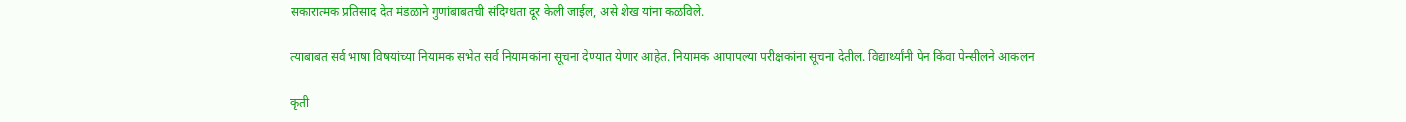सकारात्मक प्रतिसाद देत मंडळाने गुणांबाबतची संदिग्धता दूर केली जाईल, असे शेख यांना कळविले.

त्याबाबत सर्व भाषा विषयांच्या नियामक सभेत सर्व नियामकांना सूचना देण्यात येणार आहेत. नियामक आपापल्या परीक्षकांना सूचना देतील. विद्यार्थ्यांनी पेन किंवा पेन्सीलने आकलन

कृती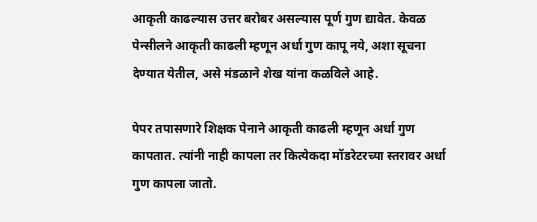आकृती काढल्यास उत्तर बरोबर असल्यास पूर्ण गुण द्यावेत. केवळ पेन्सीलने आकृती काढली म्हणून अर्धा गुण कापू नये, अशा सूचना देण्यात येतील, असे मंडळाने शेख यांना कळविले आहे.

पेपर तपासणारे शिक्षक पेनाने आकृती काढली म्हणून अर्धा गुण कापतात. त्यांनी नाही कापला तर कित्येकदा मॉडरेटरच्या स्तरावर अर्धा गुण कापला जातो.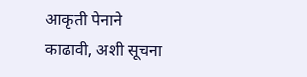आकृती पेनाने काढावी, अशी सूचना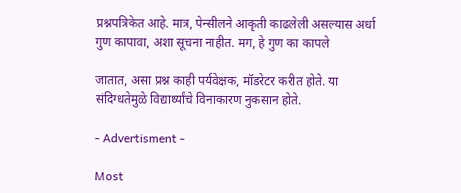प्रश्नपत्रिकेत आहे. मात्र, पेन्सीलने आकृती काढलेली असल्यास अर्धा गुण कापावा, अशा सूचना नाहीत. मग, हे गुण का कापले

जातात, असा प्रश्न काही पर्यवेक्षक, मॉडरेटर करीत होते. या संदिग्धतेमुळे विद्यार्थ्यांचे विनाकारण नुकसान होते.

- Advertisment -

Most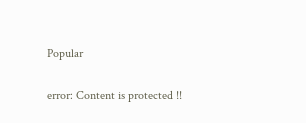Popular

error: Content is protected !!